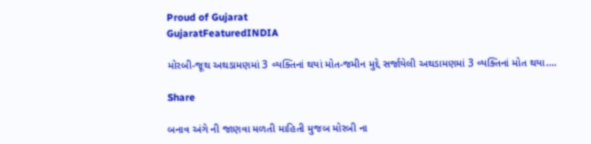Proud of Gujarat
GujaratFeaturedINDIA

મોરબી-જૂથ અથડામણમાં 3 વ્યક્તિનાં થયાં મોત-જમીન મુદ્દે સર્જાયેલી અથડામણમાં 3 વ્યક્તિનાં મોત થયા….

Share

બનાવ અંગે ની જાણવા મળતી માહિતી મુજબ મોરબી ના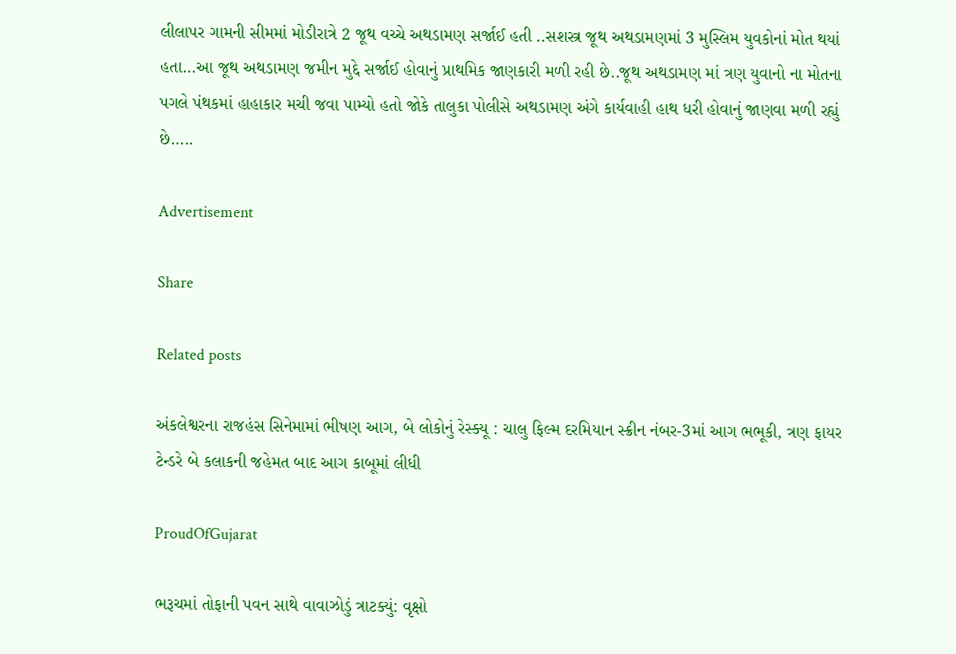લીલાપર ગામની સીમમાં મોડીરાત્રે 2 જૂથ વચ્ચે અથડામણ સર્જાઈ હતી ..સશસ્ત્ર જૂથ અથડામણમાં 3 મુસ્લિમ યુવકોનાં મોત થયાં હતા…આ જૂથ અથડામણ જમીન મુદ્દે સર્જાઈ હોવાનું પ્રાથમિક જાણકારી મળી રહી છે..જૂથ અથડામણ માં ત્રણ યુવાનો ના મોતના  પગલે પંથકમાં હાહાકાર મચી જવા પામ્યો હતો જોકે તાલુકા પોલીસે અથડામણ અંગે કાર્યવાહી હાથ ધરી હોવાનું જાણવા મળી રહ્યું છે…..

Advertisement

Share

Related posts

અંકલેશ્વરના રાજહંસ સિનેમામાં ભીષણ આગ, બે લોકોનું રેસ્ક્યૂ : ચાલુ ફિલ્મ દરમિયાન સ્ક્રીન નંબર-3માં આગ ભભૂકી, ત્રણ ફાયર ટેન્ડરે બે કલાકની જહેમત બાદ આગ કાબૂમાં લીધી

ProudOfGujarat

ભરૂચમાં તોફાની પવન સાથે વાવાઝોડું ત્રાટક્યું: વૃક્ષો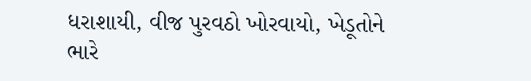ધરાશાયી, વીજ પુરવઠો ખોરવાયો, ખેડૂતોને ભારે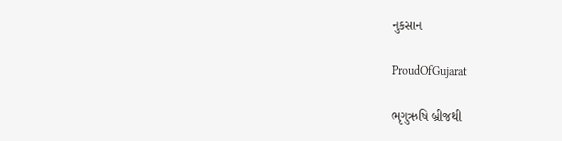નુકસાન

ProudOfGujarat

ભૃગુઋષિ બ્રીજથી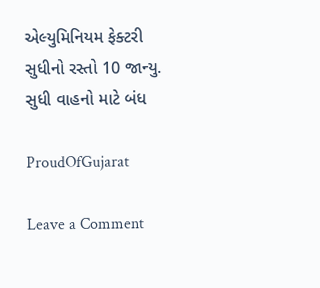એલ્યુમિનિયમ ફેક્ટરી સુધીનો રસ્તો 10 જાન્યુ. સુધી વાહનો માટે બંધ

ProudOfGujarat

Leave a Comment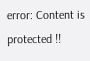error: Content is protected !!